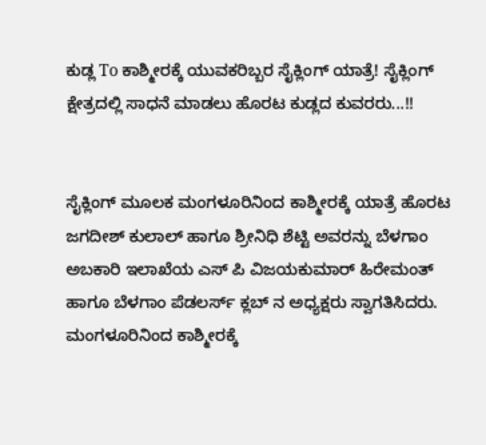ಕುಡ್ಲ To ಕಾಶ್ಮೀರಕ್ಕೆ ಯುವಕರಿಬ್ಬರ ಸೈಕ್ಲಿಂಗ್ ಯಾತ್ರೆ! ಸೈಕ್ಲಿಂಗ್ ಕ್ಷೇತ್ರದಲ್ಲಿ ಸಾಧನೆ ಮಾಡಲು ಹೊರಟ ಕುಡ್ಲದ ಕುವರರು...!!


ಸೈಕ್ಲಿಂಗ್ ಮೂಲಕ ಮಂಗಳೂರಿನಿಂದ ಕಾಶ್ಮೀರಕ್ಕೆ ಯಾತ್ರೆ ಹೊರಟ ಜಗದೀಶ್ ಕುಲಾಲ್ ಹಾಗೂ ಶ್ರೀನಿಧಿ ಶೆಟ್ಟಿ ಅವರನ್ನು ಬೆಳಗಾಂ ಅಬಕಾರಿ ಇಲಾಖೆಯ ಎಸ್ ಪಿ ವಿಜಯಕುಮಾರ್ ಹಿರೇಮಂತ್ ಹಾಗೂ ಬೆಳಗಾಂ ಪೆಡಲರ್ಸ್ ಕ್ಲಬ್ ನ ಅಧ್ಯಕ್ಷರು ಸ್ವಾಗತಿಸಿದರು.
ಮಂಗಳೂರಿನಿಂದ ಕಾಶ್ಮೀರಕ್ಕೆ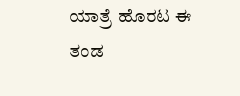ಯಾತ್ರೆ ಹೊರಟ ಈ ತಂಡ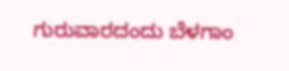ಗುರುವಾರದಂದು ಬೆಳಗಾಂ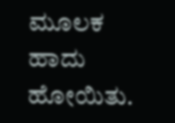ಮೂಲಕ ಹಾದು ಹೋಯಿತು.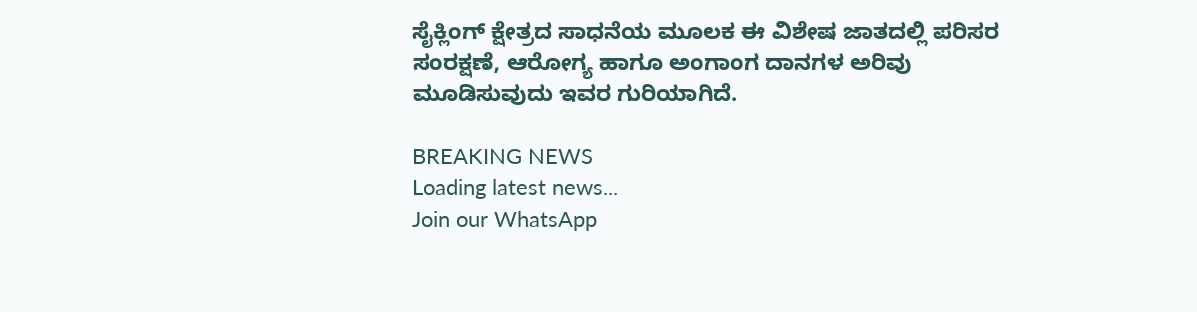ಸೈಕ್ಲಿಂಗ್ ಕ್ಷೇತ್ರದ ಸಾಧನೆಯ ಮೂಲಕ ಈ ವಿಶೇಷ ಜಾತದಲ್ಲಿ ಪರಿಸರ ಸಂರಕ್ಷಣೆ, ಆರೋಗ್ಯ ಹಾಗೂ ಅಂಗಾಂಗ ದಾನಗಳ ಅರಿವು ಮೂಡಿಸುವುದು ಇವರ ಗುರಿಯಾಗಿದೆ.

BREAKING NEWS
Loading latest news...
Join our WhatsApp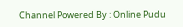Channel Powered By : Online Pudu